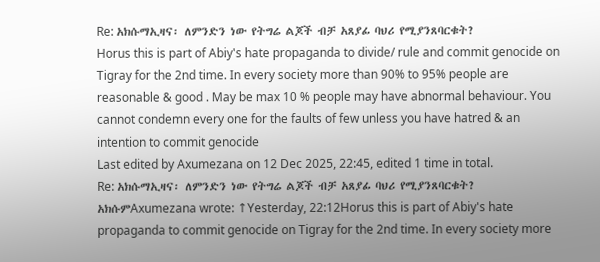Re: አክሱማኢዛና፡ ለምንድን ነው የትግሬ ልጆች ብቻ አጸያፊ ባህሪ የሚያንጸባርቁት?
Horus this is part of Abiy's hate propaganda to divide/ rule and commit genocide on Tigray for the 2nd time. In every society more than 90% to 95% people are reasonable & good . May be max 10 % people may have abnormal behaviour. You cannot condemn every one for the faults of few unless you have hatred & an intention to commit genocide
Last edited by Axumezana on 12 Dec 2025, 22:45, edited 1 time in total.
Re: አክሱማኢዛና፡ ለምንድን ነው የትግሬ ልጆች ብቻ አጸያፊ ባህሪ የሚያንጸባርቁት?
አክሱምAxumezana wrote: ↑Yesterday, 22:12Horus this is part of Abiy's hate propaganda to commit genocide on Tigray for the 2nd time. In every society more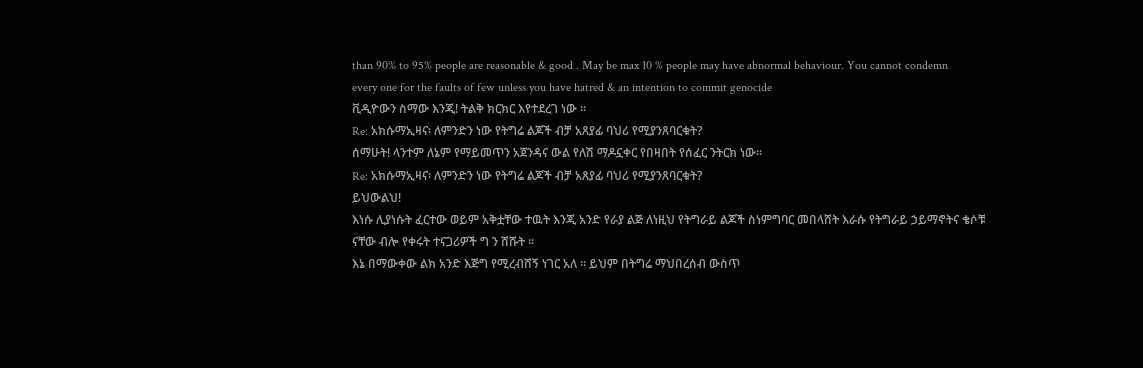than 90% to 95% people are reasonable & good . May be max 10 % people may have abnormal behaviour. You cannot condemn every one for the faults of few unless you have hatred & an intention to commit genocide
ቪዲዮውን ስማው እንጂ! ትልቅ ክርክር እየተደረገ ነው ።
Re: አክሱማኢዛና፡ ለምንድን ነው የትግሬ ልጆች ብቻ አጸያፊ ባህሪ የሚያንጸባርቁት?
ሰማሁት! ላንተም ለኔም የማይመጥን አጀንዳና ውል የለሽ ማዶኗቀር የበዛበት የሰፈር ንትርክ ነው።
Re: አክሱማኢዛና፡ ለምንድን ነው የትግሬ ልጆች ብቻ አጸያፊ ባህሪ የሚያንጸባርቁት?
ይህውልህ!
እነሱ ሊያነሱት ፈርተው ወይም አቅቷቸው ተዉት እንጂ አንድ የራያ ልጅ ለነዚህ የትግራይ ልጆች ስነምግባር መበላሸት እራሱ የትግራይ ኃይማኖትና ቄሶቹ ናቸው ብሎ የቀሩት ተናጋሪዎች ግ ን ሸሹት ።
እኔ በማውቀው ልክ አንድ እጅግ የሚረብሸኝ ነገር አለ ። ይህም በትግሬ ማህበረሰብ ውስጥ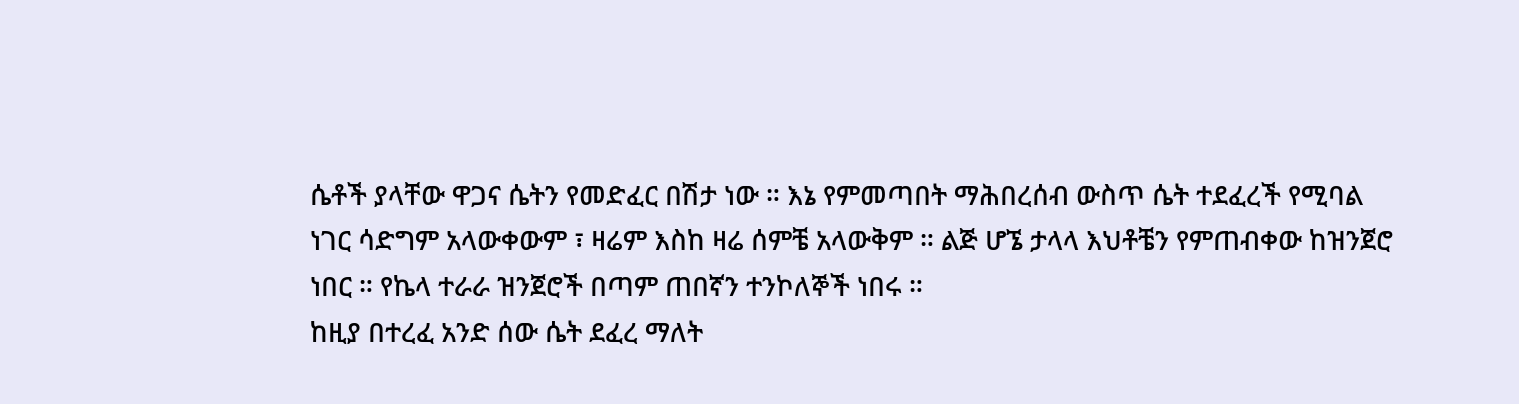ሴቶች ያላቸው ዋጋና ሴትን የመድፈር በሽታ ነው ። እኔ የምመጣበት ማሕበረሰብ ውስጥ ሴት ተደፈረች የሚባል ነገር ሳድግም አላውቀውም ፣ ዛሬም እስከ ዛሬ ሰምቼ አላውቅም ። ልጅ ሆኜ ታላላ እህቶቼን የምጠብቀው ከዝንጀሮ ነበር ። የኬላ ተራራ ዝንጀሮች በጣም ጠበኛን ተንኮለኞች ነበሩ ።
ከዚያ በተረፈ አንድ ሰው ሴት ደፈረ ማለት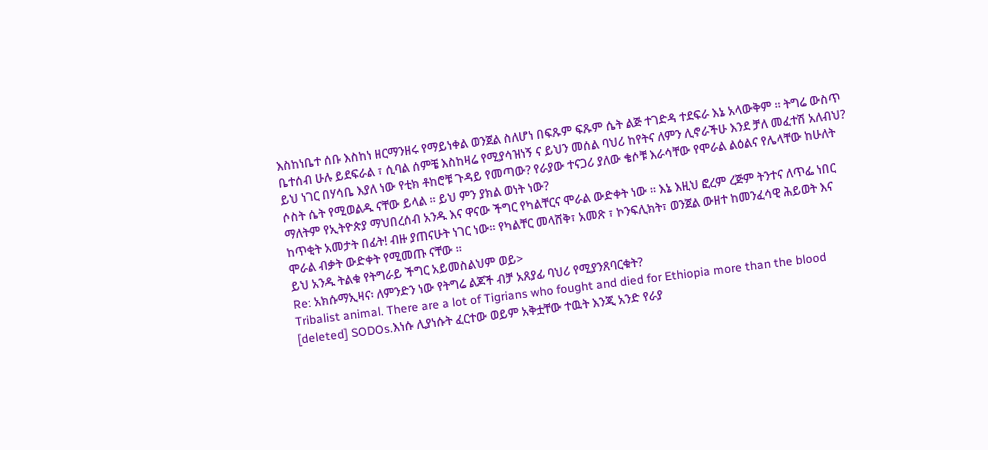እስከነቤተ ሰቡ እስከነ ዘርማንዘሩ የማይነቀል ወንጀል ስለሆነ በፍጹም ፍጹም ሴት ልጅ ተገድዳ ተደፍራ እኔ አላውቅም ። ትግሬ ውስጥ ቤተሰብ ሁሉ ይደፍራል ፣ ሲባል ሰምቼ እስከዛሬ የሚያሳዝነኝ ና ይህን መሰል ባህሪ ከየትና ለምን ሊኖራችሁ እንደ ቻለ መፈተሽ አለብህ?
ይህ ነገር በሃሳቤ እያለ ነው የቲክ ቶከሮቹ ጉዳይ የመጣው? የራያው ተናጋሪ ያለው ቄሶቹ እራሳቸው የሞራል ልዕልና የሌላቸው ከሁለት ሶስት ሴት የሚወልዱ ናቸው ይላል ። ይህ ምን ያክል ወነት ነው?
ማለትም የኢትዮጵያ ማህበረሰብ አንዱ እና ዋናው ችግር የካልቸርና ሞራል ውድቀት ነው ። እኔ እዚህ ፎረም ረጅም ትንተና ለጥፌ ነበር ከጥቂት አመታት በፊት! ብዙ ያጠናሁት ነገር ነው። የካልቸር መላሸቅ፣ አመጽ ፣ ኮንፍሊክት፣ ወንጀል ውዘተ ከመንፈሳዊ ሕይወት እና ሞራል ብቃት ውድቀት የሚመጡ ናቸው ።
ይህ አንዱ ትልቁ የትግራይ ችግር አይመስልህም ወይ>
Re: አክሱማኢዛና፡ ለምንድን ነው የትግሬ ልጆች ብቻ አጸያፊ ባህሪ የሚያንጸባርቁት?
Tribalist animal. There are a lot of Tigrians who fought and died for Ethiopia more than the blood [deleted] SODOs.እነሱ ሊያነሱት ፈርተው ወይም አቅቷቸው ተዉት እንጂ አንድ የራያ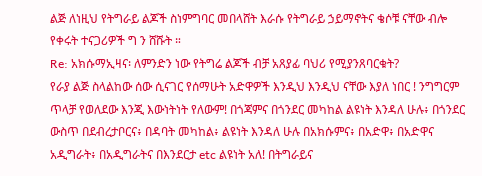ልጅ ለነዚህ የትግራይ ልጆች ስነምግባር መበላሸት እራሱ የትግራይ ኃይማኖትና ቄሶቹ ናቸው ብሎ የቀሩት ተናጋሪዎች ግ ን ሸሹት ።
Re: አክሱማኢዛና፡ ለምንድን ነው የትግሬ ልጆች ብቻ አጸያፊ ባህሪ የሚያንጸባርቁት?
የራያ ልጅ ስላልከው ሰው ሲናገር የሰማሁት አድዋዎች እንዲህ እንዲህ ናቸው እያለ ነበር ! ንግግርም ጥላቻ የወለደው እንጂ እውነትነት የለውም! በጎጃምና በጎንደር መካከል ልዩነት እንዳለ ሁሉ፥ በጎንደር ውስጥ በደብረታቦርና፥ በዳባት መካከል፥ ልዩነት እንዳለ ሁሉ በአክሱምና፥ በአድዋ፥ በአድዋና አዲግራት፥ በአዲግራትና በእንደርታ etc ልዩነት አለ! በትግራይና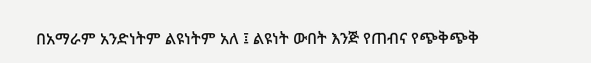በአማራም አንድነትም ልዩነትም አለ ፤ ልዩነት ውበት እንጅ የጠብና የጭቅጭቅ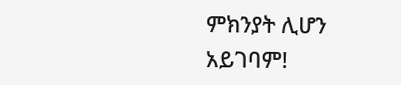ምክንያት ሊሆን አይገባም!